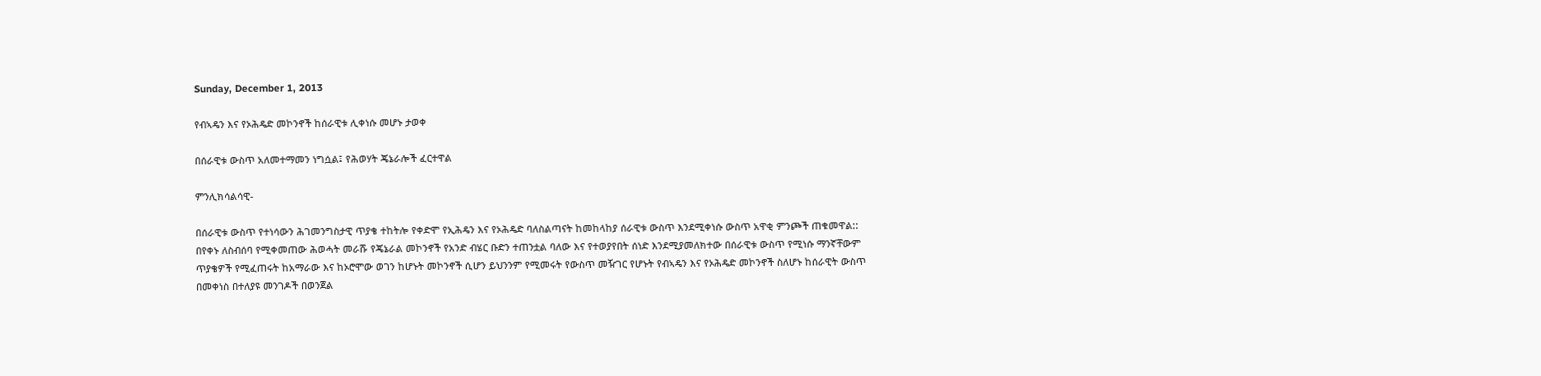Sunday, December 1, 2013

የብኣዴን እና የኦሕዴድ መኮንኖች ከሰራዊቱ ሊቀነሱ መሆኑ ታወቀ

በሰራዊቱ ውስጥ አለመተማመን ነግሷል፤ የሕወሃት ጄኔራሎች ፈርተዋል

ምንሊክሳልሳዊ-

በሰራዊቱ ውስጥ የተነሳውን ሕገመንግስታዊ ጥያቄ ተከትሎ የቀድሞ የኢሕዴን እና የኦሕዴድ ባለስልጣናት ከመከላከያ ሰራዊቱ ውስጥ እንደሚቀነሱ ውስጥ አዋቂ ምንጮች ጠቁመዋል:: በየቀኑ ለስብሰባ የሚቀመጠው ሕወሓት መራሹ የጄኔራል መኮንኖች የአንድ ብሄር ቡድን ተጠንቷል ባለው እና የተወያየበት ሰነድ እንደሚያመለክተው በሰራዊቱ ውስጥ የሚነሱ ማንኛቸውም ጥያቄዎች የሚፈጠሩት ከአማራው እና ከኦሮሞው ወገን ከሆኑት መኮንኖች ሲሆን ይህንንም የሚመሩት የውስጥ መዥገር የሆኑት የብኣዴን እና የኦሕዴድ መኮንኖች ስለሆኑ ከሰራዊት ውስጥ በመቀነስ በተለያዩ መንገዶች በወንጀል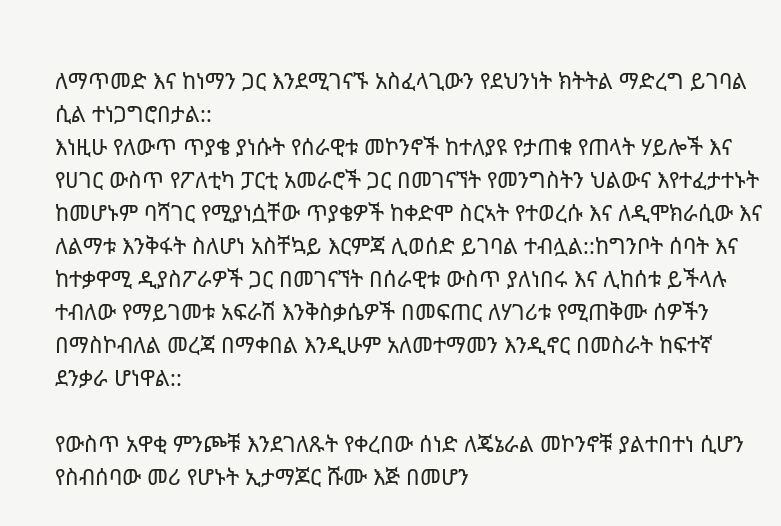ለማጥመድ እና ከነማን ጋር እንደሚገናኙ አስፈላጊውን የደህንነት ክትትል ማድረግ ይገባል ሲል ተነጋግሮበታል::
እነዚሁ የለውጥ ጥያቄ ያነሱት የሰራዊቱ መኮንኖች ከተለያዩ የታጠቁ የጠላት ሃይሎች እና የሀገር ውስጥ የፖለቲካ ፓርቲ አመራሮች ጋር በመገናኘት የመንግስትን ህልውና እየተፈታተኑት ከመሆኑም ባሻገር የሚያነሷቸው ጥያቄዎች ከቀድሞ ስርኣት የተወረሱ እና ለዲሞክራሲው እና ለልማቱ እንቅፋት ስለሆነ አስቸኳይ እርምጃ ሊወሰድ ይገባል ተብሏል::ከግንቦት ሰባት እና ከተቃዋሚ ዲያስፖራዎች ጋር በመገናኘት በሰራዊቱ ውስጥ ያለነበሩ እና ሊከሰቱ ይችላሉ ተብለው የማይገመቱ አፍራሽ እንቅስቃሴዎች በመፍጠር ለሃገሪቱ የሚጠቅሙ ሰዎችን በማስኮብለል መረጃ በማቀበል እንዲሁም አለመተማመን እንዲኖር በመስራት ከፍተኛ ደንቃራ ሆነዋል::

የውስጥ አዋቂ ምንጮቹ እንደገለጹት የቀረበው ሰነድ ለጄኔራል መኮንኖቹ ያልተበተነ ሲሆን የስብሰባው መሪ የሆኑት ኢታማጆር ሹሙ እጅ በመሆን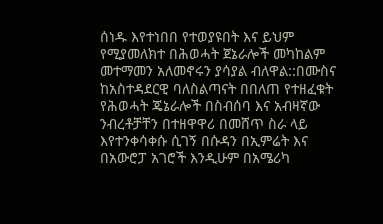ሰነዱ እየተነበበ የተወያዩበት እና ይህም የሚያመለክተ በሕወሓት ጀኔራሎች መካከልም መተማመን አለመኖሩን ያሳያል ብለዋል::በሙስና ከአስተዳደርዊ ባለስልጣናት በበለጠ የተዘፈቁት የሕወሓት ጄኔራሎች በስብሰባ እና አብዛኛው ንብረቶቻቸን በተዘዋዋሪ በመሸጥ ስራ ላይ እየተንቀሳቀሱ ሲገኝ በሱዳን በኢምሬት እና በአውሮፓ አገሮች እንዲሁም በአሜሪካ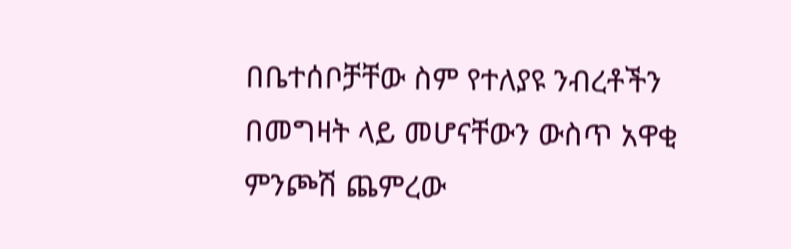በቤተሰቦቻቸው ስም የተለያዩ ንብረቶችን በመግዛት ላይ መሆናቸውን ውስጥ አዋቂ ምንጮሽ ጨምረው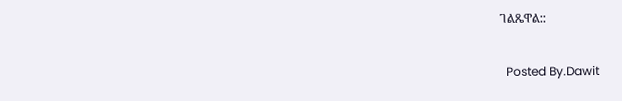ገልጼዋል::

  Posted By.Dawit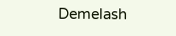Demelash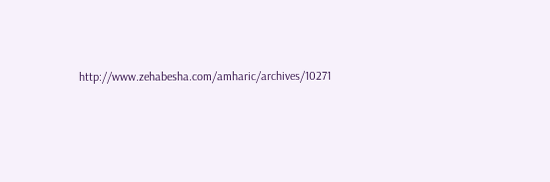http://www.zehabesha.com/amharic/archives/10271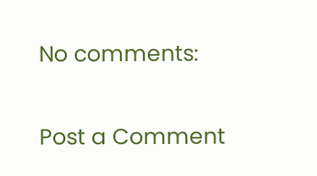No comments:

Post a Comment